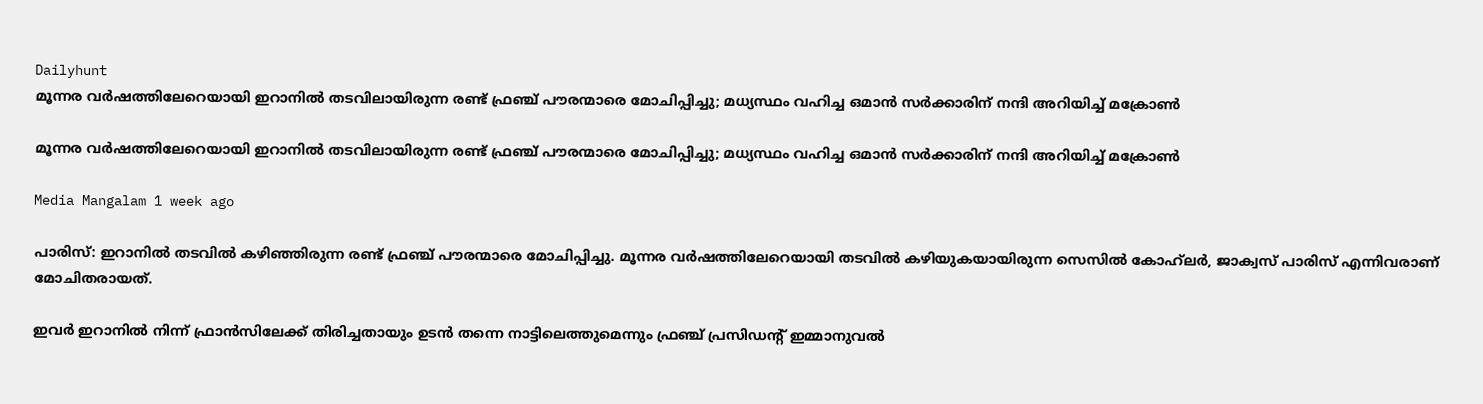Dailyhunt
മൂന്നര വര്‍ഷത്തിലേറെയായി ഇറാനില്‍ തടവിലായിരുന്ന രണ്ട് ഫ്രഞ്ച് പൗരന്മാരെ മോചിപ്പിച്ചു; മധ്യസ്ഥം വഹിച്ച ഒമാൻ സര്‍ക്കാരിന് നന്ദി അറിയിച്ച്‌ മക്രോണ്‍

മൂന്നര വര്‍ഷത്തിലേറെയായി ഇറാനില്‍ തടവിലായിരുന്ന രണ്ട് ഫ്രഞ്ച് പൗരന്മാരെ മോചിപ്പിച്ചു; മധ്യസ്ഥം വഹിച്ച ഒമാൻ സര്‍ക്കാരിന് നന്ദി അറിയിച്ച്‌ മക്രോണ്‍

Media Mangalam 1 week ago

പാരിസ്: ഇറാനില്‍ തടവില്‍ കഴിഞ്ഞിരുന്ന രണ്ട് ഫ്രഞ്ച് പൗരന്മാരെ മോചിപ്പിച്ചു. മൂന്നര വർഷത്തിലേറെയായി തടവില്‍ കഴിയുകയായിരുന്ന സെസില്‍ കോഹ്‌ലർ, ജാക്വസ് പാരിസ് എന്നിവരാണ് മോചിതരായത്.

ഇവർ ഇറാനില്‍ നിന്ന് ഫ്രാൻസിലേക്ക് തിരിച്ചതായും ഉടൻ തന്നെ നാട്ടിലെത്തുമെന്നും ഫ്രഞ്ച് പ്രസിഡന്റ് ഇമ്മാനുവല്‍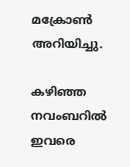മക്രോണ്‍ അറിയിച്ചു.

കഴിഞ്ഞ നവംബറില്‍ ഇവരെ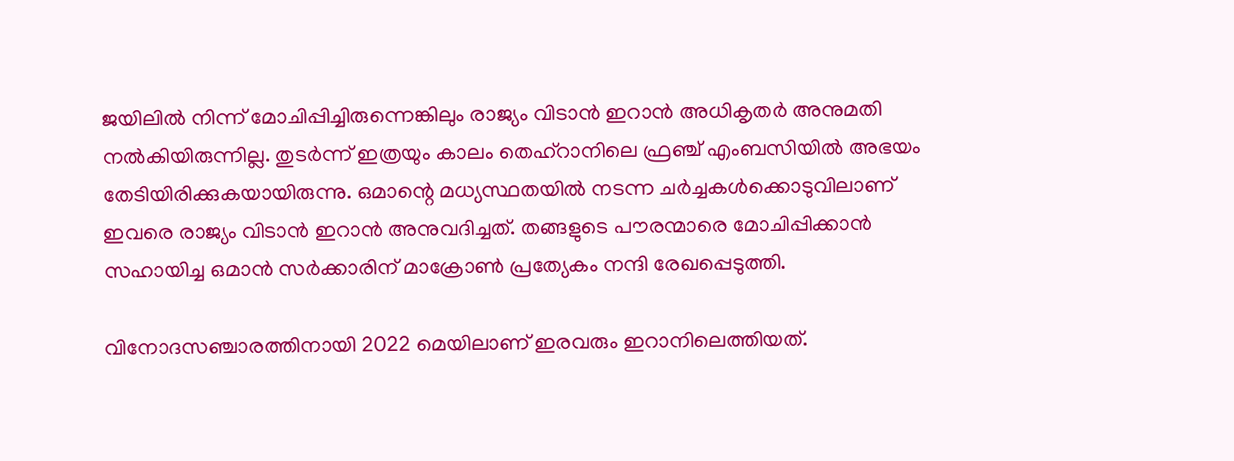ജയിലില്‍ നിന്ന് മോചിപ്പിച്ചിരുന്നെങ്കിലും രാജ്യം വിടാൻ ഇറാൻ അധികൃതർ അനുമതി നല്‍കിയിരുന്നില്ല. തുടർന്ന് ഇത്രയും കാലം തെഹ്‌റാനിലെ ഫ്രഞ്ച് എംബസിയില്‍ അഭയം തേടിയിരിക്കുകയായിരുന്നു. ഒമാന്റെ മധ്യസ്ഥതയില്‍ നടന്ന ചർച്ചകള്‍ക്കൊടുവിലാണ് ഇവരെ രാജ്യം വിടാൻ ഇറാൻ അനുവദിച്ചത്. തങ്ങളുടെ പൗരന്മാരെ മോചിപ്പിക്കാൻ സഹായിച്ച ഒമാൻ സർക്കാരിന് മാക്രോണ്‍ പ്രത്യേകം നന്ദി രേഖപ്പെടുത്തി.

വിനോദസഞ്ചാരത്തിനായി 2022 മെയിലാണ് ഇരവരും ഇറാനിലെത്തിയത്.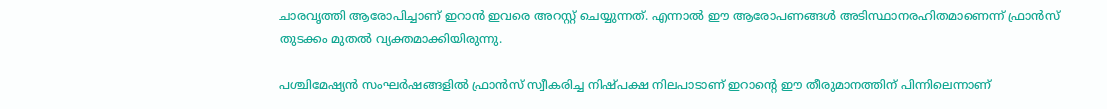ചാരവൃത്തി ആരോപിച്ചാണ് ഇറാൻ ഇവരെ അറസ്റ്റ് ചെയ്യുന്നത്. എന്നാല്‍ ഈ ആരോപണങ്ങള്‍ അടിസ്ഥാനരഹിതമാണെന്ന് ഫ്രാൻസ് തുടക്കം മുതല്‍ വ്യക്തമാക്കിയിരുന്നു.

പശ്ചിമേഷ്യൻ സംഘർഷങ്ങളില്‍ ഫ്രാൻസ് സ്വീകരിച്ച നിഷ്പക്ഷ നിലപാടാണ് ഇറാന്റെ ഈ തീരുമാനത്തിന് പിന്നിലെന്നാണ്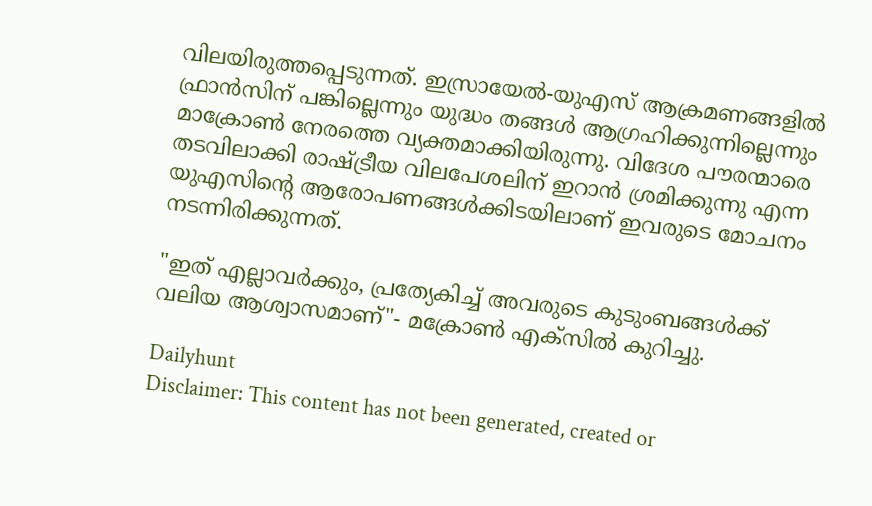വിലയിരുത്തപ്പെടുന്നത്. ഇസ്രായേല്‍-യുഎസ് ആക്രമണങ്ങളില്‍ ഫ്രാൻസിന് പങ്കില്ലെന്നും യുദ്ധം തങ്ങള്‍ ആഗ്രഹിക്കുന്നില്ലെന്നും മാക്രോണ്‍ നേരത്തെ വ്യക്തമാക്കിയിരുന്നു. വിദേശ പൗരന്മാരെ തടവിലാക്കി രാഷ്ട്രീയ വിലപേശലിന് ഇറാൻ ശ്രമിക്കുന്നു എന്ന യുഎസിന്റെ ആരോപണങ്ങള്‍ക്കിടയിലാണ് ഇവരുടെ മോചനം നടന്നിരിക്കുന്നത്.

"ഇത് എല്ലാവർക്കും, പ്രത്യേകിച്ച്‌ അവരുടെ കുടുംബങ്ങള്‍ക്ക് വലിയ ആശ്വാസമാണ്"- മക്രോണ്‍ എക്‌സില്‍ കുറിച്ചു.

Dailyhunt
Disclaimer: This content has not been generated, created or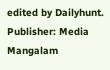edited by Dailyhunt. Publisher: Media Mangalam